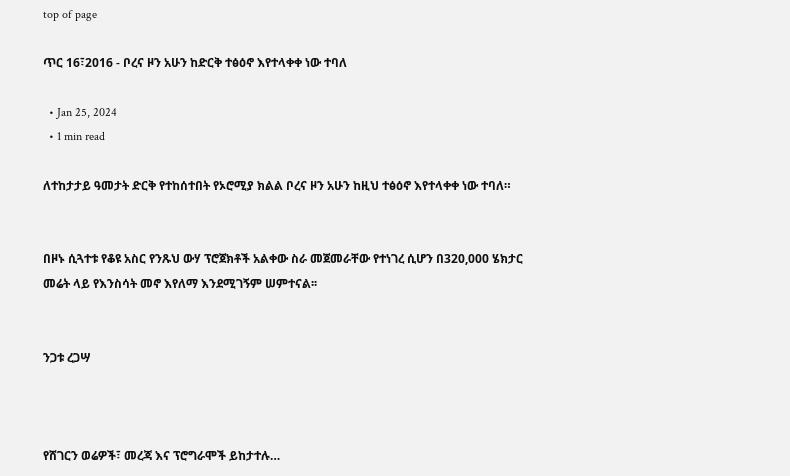top of page

ጥር 16፣2016 - ቦረና ዞን አሁን ከድርቅ ተፅዕኖ እየተላቀቀ ነው ተባለ

  • Jan 25, 2024
  • 1 min read

ለተከታታይ ዓመታት ድርቅ የተከሰተበት የኦሮሚያ ክልል ቦረና ዞን አሁን ከዚህ ተፅዕኖ እየተላቀቀ ነው ተባለ።


በዞኑ ሲጓተቱ የቆዩ አስር የንጹህ ውሃ ፕሮጀክቶች አልቀው ስራ መጀመራቸው የተነገረ ሲሆን በ320,000 ሄክታር መሬት ላይ የእንስሳት መኖ እየለማ እንደሚገኝም ሠምተናል፡፡


ንጋቱ ረጋሣ



የሸገርን ወሬዎች፣ መረጃ እና ፕሮግራሞች ይከታተሉ…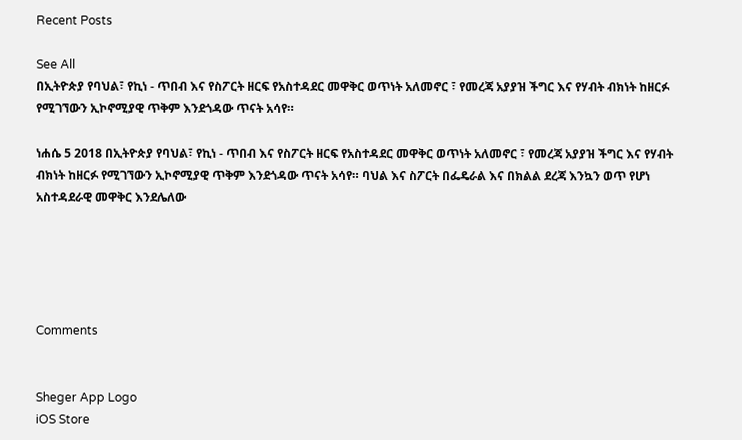Recent Posts

See All
በኢትዮጵያ የባህል፣ የኪነ - ጥበብ እና የስፖርት ዘርፍ የአስተዳደር መዋቅር ወጥነት አለመኖር ፣ የመረጃ አያያዝ ችግር እና የሃብት ብክነት ከዘርፉ የሚገኘውን ኢኮኖሚያዊ ጥቅም እንደጎዳው ጥናት አሳየ።

ነሐሴ 5 2018 በኢትዮጵያ የባህል፣ የኪነ - ጥበብ እና የስፖርት ዘርፍ የአስተዳደር መዋቅር ወጥነት አለመኖር ፣ የመረጃ አያያዝ ችግር እና የሃብት ብክነት ከዘርፉ የሚገኘውን ኢኮኖሚያዊ ጥቅም እንደጎዳው ጥናት አሳየ። ባህል እና ስፖርት በፌዴራል እና በክልል ደረጃ እንኳን ወጥ የሆነ አስተዳደራዊ መዋቅር እንደሌለው





Comments


Sheger App Logo
iOS Store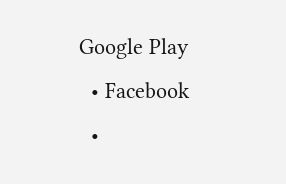Google Play
  • Facebook
  •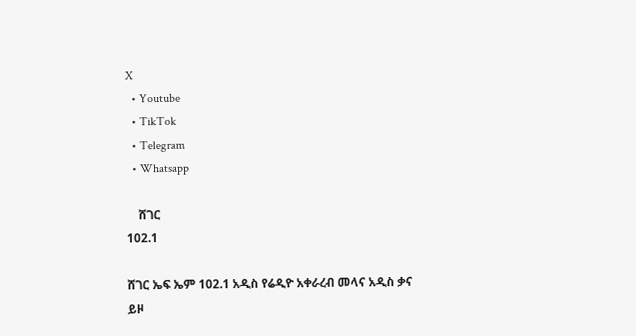X
  • Youtube
  • TikTok
  • Telegram
  • Whatsapp

    ሸገር
102.1

ሸገር ኤፍ ኤም 102.1 አዲስ የሬዲዮ አቀራረብ መላና አዲስ ቃና ይዞ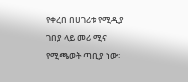የቀረበ በሀገሪቱ የሚዲያ ገበያ ላይ መሪ ሚና የሚጫወት ጣቢያ ነው፡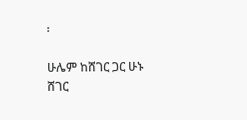፡

ሁሌም ከሸገር ጋር ሁኑ
ሸገር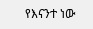የእናንተ ነው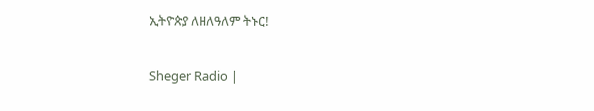ኢትዮጵያ ለዘለዓለም ትኑር!

Sheger Radio |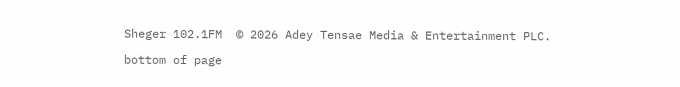Sheger 102.1FM  © 2026 Adey Tensae Media & Entertainment PLC.

bottom of page